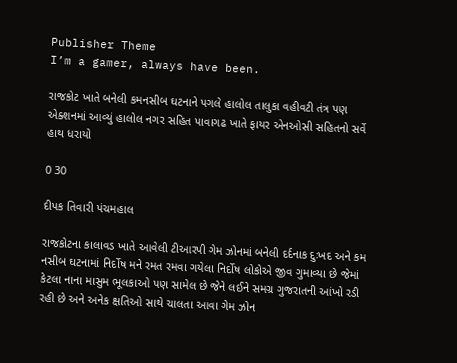Publisher Theme
I’m a gamer, always have been.

રાજકોટ ખાતે બનેલી કમનસીબ ઘટનાને પગલે હાલોલ તાલુકા વહીવટી તંત્ર પણ એક્શનમાં આવ્યું હાલોલ નગર સહિત પાવાગઢ ખાતે ફાયર એનઓસી સહિતનો સર્વે હાથ ધરાયો

0 30

દીપક તિવારી પંચમહાલ

રાજકોટના કાલાવડ ખાતે આવેલી ટીઆરપી ગેમ ઝોનમાં બનેલી દર્દનાક દુઃખદ અને કમ નસીબ ઘટનામાં નિર્દોષ મને રમત રમવા ગયેલા નિર્દોષ લોકોએ જીવ ગુમાવ્યા છે જેમાં કેટલા નાના માસુમ ભૂલકાઓ પણ સામેલ છે જેને લઈને સમગ્ર ગુજરાતની આંખો રડી રહી છે અને અનેક ક્ષતિઓ સાથે ચાલતા આવા ગેમ ઝોન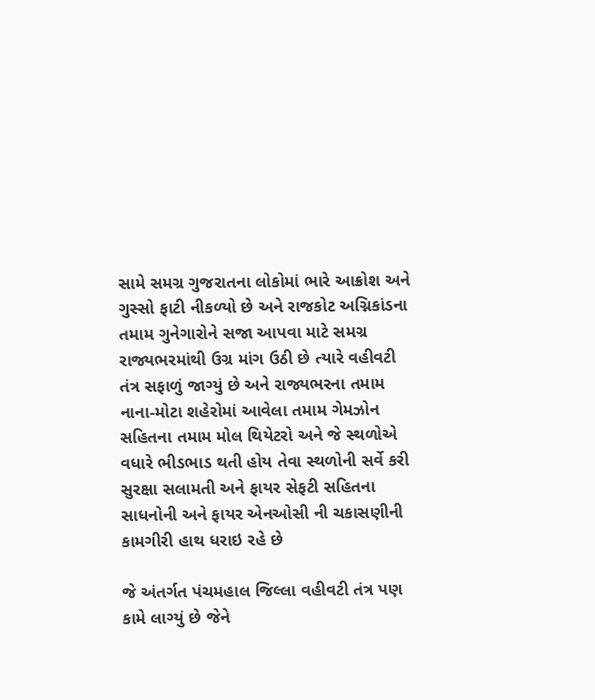સામે સમગ્ર ગુજરાતના લોકોમાં ભારે આક્રોશ અને ગુસ્સો ફાટી નીકળ્યો છે અને રાજકોટ અગ્નિકાંડના તમામ ગુનેગારોને સજા આપવા માટે સમગ્ર રાજ્યભરમાંથી ઉગ્ર માંગ ઉઠી છે ત્યારે વહીવટી તંત્ર સફાળું જાગ્યું છે અને રાજ્યભરના તમામ નાના-મોટા શહેરોમાં આવેલા તમામ ગેમઝોન સહિતના તમામ મોલ થિયેટરો અને જે સ્થળોએ વધારે ભીડભાડ થતી હોય તેવા સ્થળોની સર્વે કરી સુરક્ષા સલામતી અને ફાયર સેફટી સહિતના સાધનોની અને ફાયર એનઓસી ની ચકાસણીની કામગીરી હાથ ધરાઇ રહે છે

જે અંતર્ગત પંચમહાલ જિલ્લા વહીવટી તંત્ર પણ કામે લાગ્યું છે જેને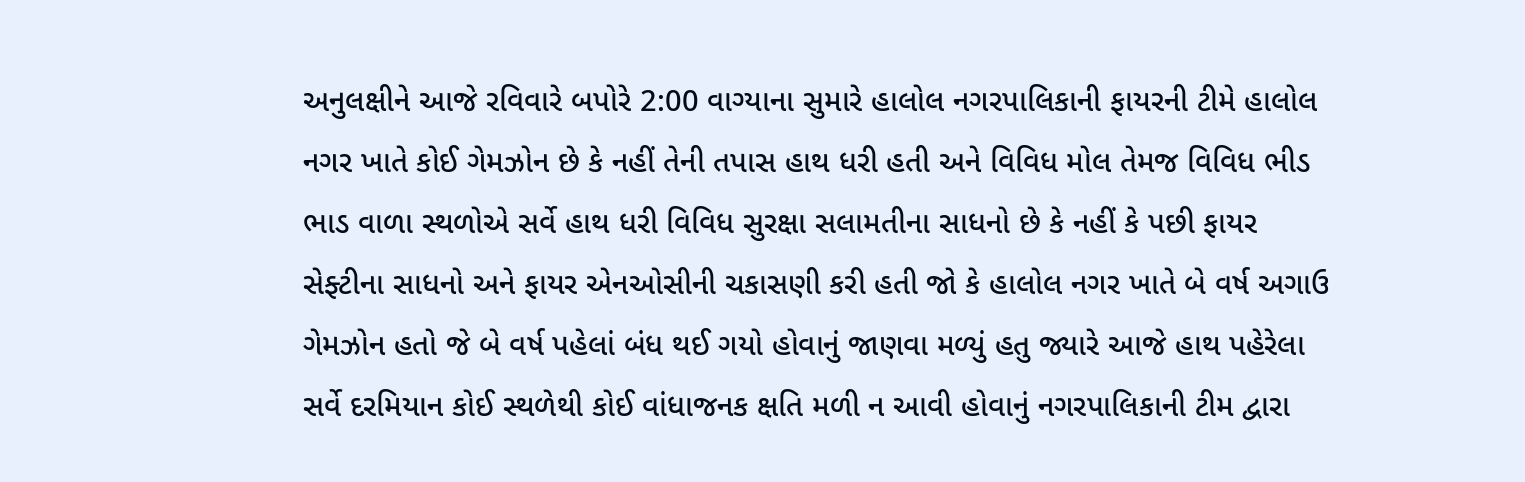અનુલક્ષીને આજે રવિવારે બપોરે 2:00 વાગ્યાના સુમારે હાલોલ નગરપાલિકાની ફાયરની ટીમે હાલોલ નગર ખાતે કોઈ ગેમઝોન છે કે નહીં તેની તપાસ હાથ ધરી હતી અને વિવિધ મોલ તેમજ વિવિધ ભીડ ભાડ વાળા સ્થળોએ સર્વે હાથ ધરી વિવિધ સુરક્ષા સલામતીના સાધનો છે કે નહીં કે પછી ફાયર સેફ્ટીના સાધનો અને ફાયર એનઓસીની ચકાસણી કરી હતી જો કે હાલોલ નગર ખાતે બે વર્ષ અગાઉ ગેમઝોન હતો જે બે વર્ષ પહેલાં બંધ થઈ ગયો હોવાનું જાણવા મળ્યું હતુ જ્યારે આજે હાથ પહેરેલા સર્વે દરમિયાન કોઈ સ્થળેથી કોઈ વાંધાજનક ક્ષતિ મળી ન આવી હોવાનું નગરપાલિકાની ટીમ દ્વારા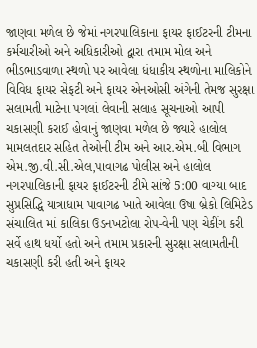જાણવા મળેલ છે જેમાં નગરપાલિકાના ફાયર ફાઈટરની ટીમના કર્મચારીઓ અને અધિકારીઓ દ્વારા તમામ મોલ અને ભીડભાડવાળા સ્થળો પર આવેલા ધંધાકીય સ્થળોના માલિકોને વિવિધ ફાયર સેફટી અને ફાયર એનઓસી અંગેની તેમજ સુરક્ષા સલામતી માટેના પગલાં લેવાની સલાહ સૂચનાઓ આપી ચકાસણી કરાઈ હોવાનું જાણવા મળેલ છે જ્યારે હાલોલ મામલતદાર સહિત તેઓની ટીમ અને આર.એમ.બી વિભાગ એમ.જી.વી.સી.એલ,પાવાગઢ પોલીસ અને હાલોલ નગરપાલિકાની ફાયર ફાઈટરની ટીમે સાંજે 5:00 વાગ્યા બાદ સુપ્રસિદ્ધિ યાત્રાધામ પાવાગઢ ખાતે આવેલા ઉષા બ્રેકો લિમિટેડ સંચાલિત માં કાલિકા ઉડનખટોલા રોપ-વેની પણ ચેકીંગ કરી સર્વે હાથ ધર્યો હતો અને તમામ પ્રકારની સુરક્ષા સલામતીની ચકાસણી કરી હતી અને ફાયર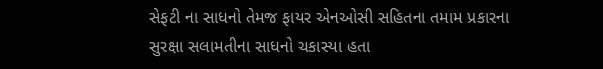સેફટી ના સાધનો તેમજ ફાયર એનઓસી સહિતના તમામ પ્રકારના સુરક્ષા સલામતીના સાધનો ચકાસ્યા હતા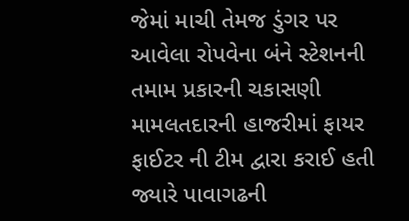જેમાં માચી તેમજ ડુંગર પર આવેલા રોપવેના બંને સ્ટેશનની તમામ પ્રકારની ચકાસણી મામલતદારની હાજરીમાં ફાયર ફાઈટર ની ટીમ દ્વારા કરાઈ હતી જ્યારે પાવાગઢની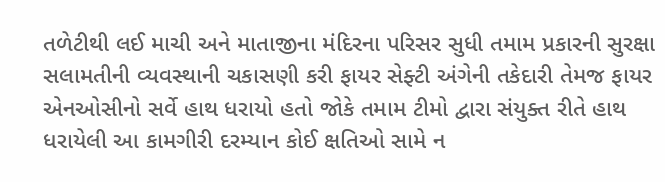તળેટીથી લઈ માચી અને માતાજીના મંદિરના પરિસર સુધી તમામ પ્રકારની સુરક્ષા સલામતીની વ્યવસ્થાની ચકાસણી કરી ફાયર સેફ્ટી અંગેની તકેદારી તેમજ ફાયર એનઓસીનો સર્વે હાથ ધરાયો હતો જોકે તમામ ટીમો દ્વારા સંયુક્ત રીતે હાથ ધરાયેલી આ કામગીરી દરમ્યાન કોઈ ક્ષતિઓ સામે ન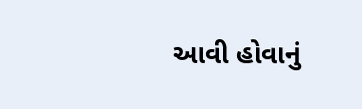આવી હોવાનું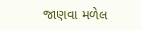જાણવા મળેલ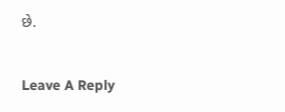છે.

Leave A Reply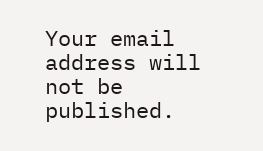Your email address will not be published.